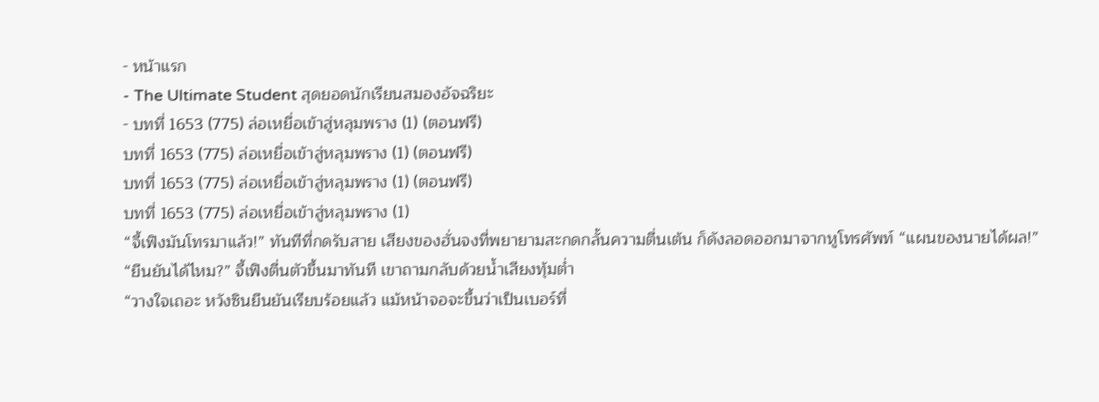- หน้าแรก
- The Ultimate Student สุดยอดนักเรียนสมองอัจฉริยะ
- บทที่ 1653 (775) ล่อเหยื่อเข้าสู่หลุมพราง (1) (ตอนฟรี)
บทที่ 1653 (775) ล่อเหยื่อเข้าสู่หลุมพราง (1) (ตอนฟรี)
บทที่ 1653 (775) ล่อเหยื่อเข้าสู่หลุมพราง (1) (ตอนฟรี)
บทที่ 1653 (775) ล่อเหยื่อเข้าสู่หลุมพราง (1)
“จี้เฟิงมันโทรมาแล้ว!” ทันทีที่กดรับสาย เสียงของฮั่นจงที่พยายามสะกดกลั้นความตื่นเต้น ก็ดังลอดออกมาจากหูโทรศัพท์ “แผนของนายได้ผล!”
“ยืนยันได้ไหม?” จี้เฟิงตื่นตัวขึ้นมาทันที เขาถามกลับด้วยน้ำเสียงทุ้มต่ำ
“วางใจเถอะ หวังซินยืนยันเรียบร้อยแล้ว แม้หน้าจอจะขึ้นว่าเป็นเบอร์ที่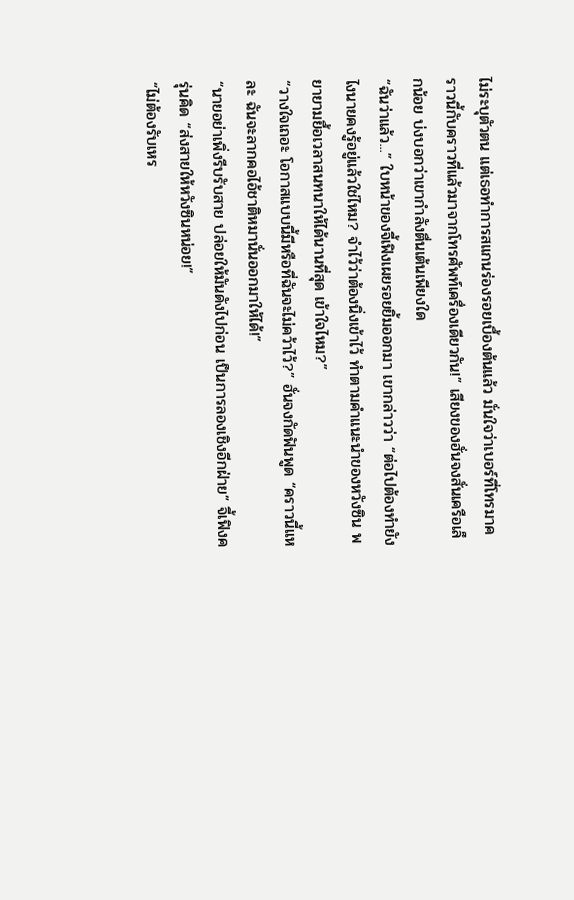ไม่ระบุตัวตน แต่เธอทำการสแกนร่องรอยเบื้องต้นแล้ว มั่นใจว่าเบอร์ที่โทรมาคราวนี้กับคราวที่แล้วมาจากโทรศัพท์เครื่องเดียวกัน!” เสียงของฮั่นจงสั่นเครือเล็กน้อย บ่งบอกว่าเขากำลังตื่นเต้นเพียงใด
“ฉันว่าแล้ว...” ใบหน้าของจี้เฟิงเผยรอยยิ้มออกมา เขากล่าวว่า “ต่อไปต้องทำยังไงนายคงรู้อยู่แล้วใช่ไหม? จำไว้ว่าต้องนิ่งเข้าไว้ ทำตามคำแนะนำของหวังซิน พยายามยื้อเวลาสนทนาให้ได้นานที่สุด เข้าใจไหม?”
“วางใจเถอะ โอกาสแบบนี้มีหรือที่ฉันจะไม่คว้าไว้?” ฮั่นจงกัดฟันพูด “คราวนี้แหละ ฉันจะลากคอไอ้ชาติหมานั่นออกมาให้ได้!”
“นายอย่าเพิ่งรีบรับสาย ปล่อยให้มันดังไปก่อน เป็นการลองเชิงอีกฝ่าย” จี้เฟิงครุ่นคิด “ส่งสายให้หวังซินหน่อย!”
“ไม่ต้องรับเหร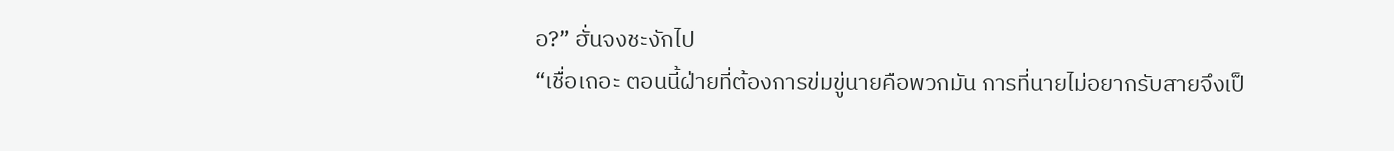อ?” ฮั่นจงชะงักไป
“เชื่อเถอะ ตอนนี้ฝ่ายที่ต้องการข่มขู่นายคือพวกมัน การที่นายไม่อยากรับสายจึงเป็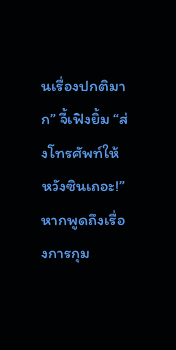นเรื่องปกติมาก” จี้เฟิงยิ้ม “ส่งโทรศัพท์ให้หวังซินเถอะ!”
หากพูดถึงเรื่องการกุม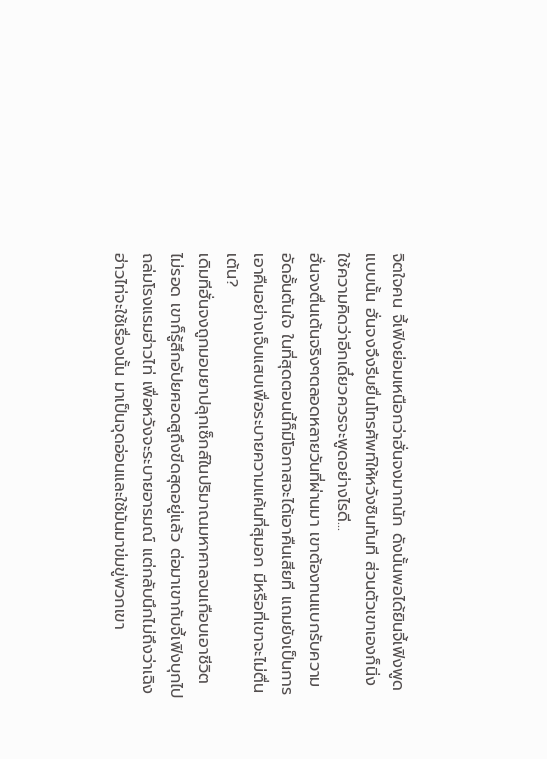จิตใจคน จี้เฟิงย่อมเหนือกว่าฮั่นจงมากนัก ดังนั้นพอได้ยินจี้เฟิงพูดแบบนั้น ฮั่นจงจึงรีบยื่นโทรศัพท์ให้หวังซินทันที ส่วนตัวเขาเองก็นิ่งใช้ความคิดว่าอีกเดี๋ยวควรจะพูดอย่างไรดี...
ฮั่นจงตื่นเต้นจริงๆตลอดหลายวันที่ผ่านมา เขาต้องทนแบกรับความอัดอั้นตันใจ ในที่สุดตอนนี้ก็มีโอกาสจะได้เอาคืนเสียที แถมยังเป็นการเอาคืนอย่างเจ็บแสบเพื่อระบายความแค้นที่สุมอก มีหรือที่เขาจะไม่ตื่นเต้น?
เดิมทีฮั่นจงถูกมอมยาปลุกเซ็กส์ในปริมาณมหาศาลจนเกือบเอาชีวิตไม่รอด เขาก็รู้สึกอัปยศอดสูถึงขีดสุดอยู่แล้ว ต่อมาเขากับจี้เฟิงบุกไปถล่มโรงแรมฮ่าวไท่ เพื่อหวังจะระบายอารมณ์ แต่กลับนึกไม่ถึงว่าเฉิงฮ่าวไท่จะใช้เรื่องนั้น มาเป็นจุดอ่อนและใช้มันมาข่มขู่พวกเขา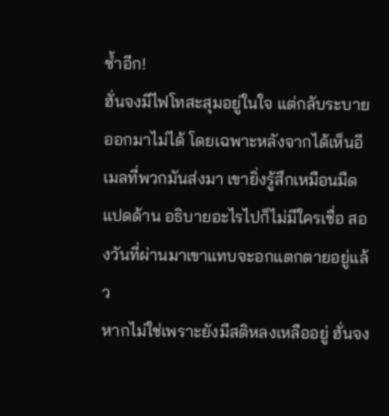ซ้ำอีก!
ฮั่นจงมีไฟโทสะสุมอยู่ในใจ แต่กลับระบายออกมาไม่ได้ โดยเฉพาะหลังจากได้เห็นอีเมลที่พวกมันส่งมา เขายิ่งรู้สึกเหมือนมืดแปดด้าน อธิบายอะไรไปก็ไม่มีใครเชื่อ สองวันที่ผ่านมาเขาแทบจะอกแตกตายอยู่แล้ว
หากไม่ใช่เพราะยังมีสติหลงเหลืออยู่ ฮั่นจง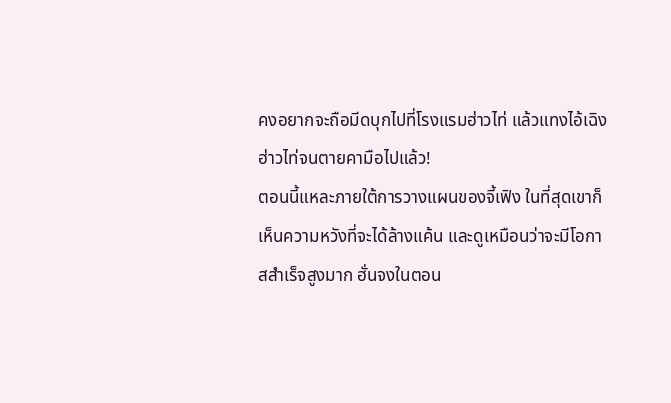คงอยากจะถือมีดบุกไปที่โรงแรมฮ่าวไท่ แล้วแทงไอ้เฉิงฮ่าวไท่จนตายคามือไปแล้ว!
ตอนนี้แหละภายใต้การวางแผนของจี้เฟิง ในที่สุดเขาก็เห็นความหวังที่จะได้ล้างแค้น และดูเหมือนว่าจะมีโอกาสสำเร็จสูงมาก ฮั่นจงในตอน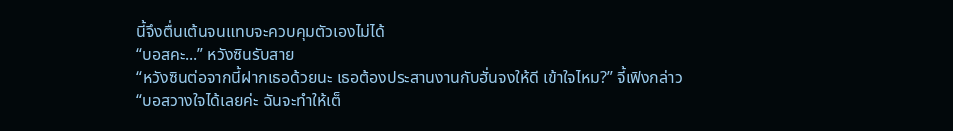นี้จึงตื่นเต้นจนแทบจะควบคุมตัวเองไม่ได้
“บอสคะ...” หวังซินรับสาย
“หวังซินต่อจากนี้ฝากเธอด้วยนะ เธอต้องประสานงานกับฮั่นจงให้ดี เข้าใจไหม?” จี้เฟิงกล่าว
“บอสวางใจได้เลยค่ะ ฉันจะทำให้เต็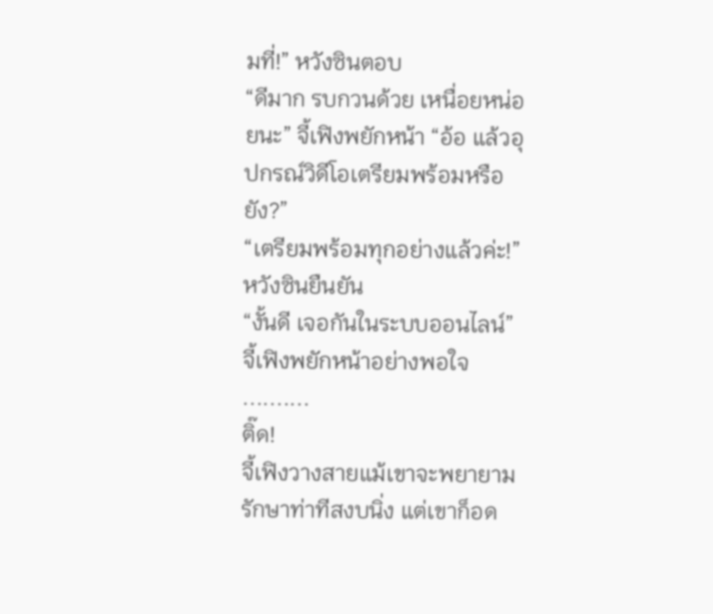มที่!” หวังซินตอบ
“ดีมาก รบกวนด้วย เหนื่อยหน่อยนะ” จี้เฟิงพยักหน้า “อ้อ แล้วอุปกรณ์วิดีโอเตรียมพร้อมหรือยัง?”
“เตรียมพร้อมทุกอย่างแล้วค่ะ!” หวังซินยืนยัน
“งั้นดี เจอกันในระบบออนไลน์” จี้เฟิงพยักหน้าอย่างพอใจ
..........
ติ๊ด!
จี้เฟิงวางสายแม้เขาจะพยายามรักษาท่าทีสงบนิ่ง แต่เขาก็อด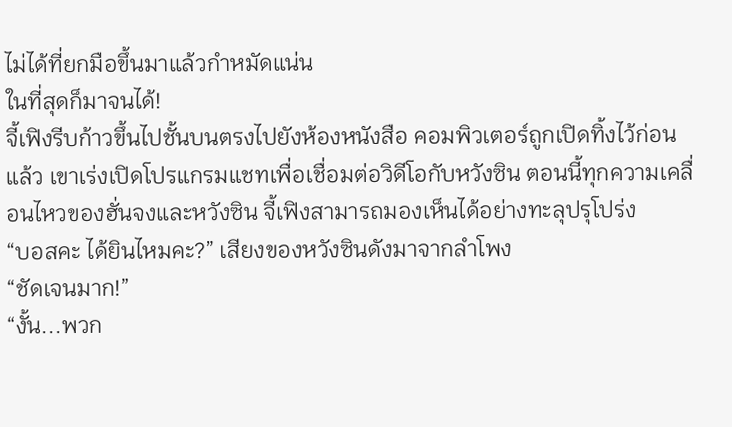ไม่ได้ที่ยกมือขึ้นมาแล้วกำหมัดแน่น
ในที่สุดก็มาจนได้!
จี้เฟิงรีบก้าวขึ้นไปชั้นบนตรงไปยังห้องหนังสือ คอมพิวเตอร์ถูกเปิดทิ้งไว้ก่อนแล้ว เขาเร่งเปิดโปรแกรมแชทเพื่อเชื่อมต่อวิดีโอกับหวังซิน ตอนนี้ทุกความเคลื่อนไหวของฮั่นจงและหวังซิน จี้เฟิงสามารถมองเห็นได้อย่างทะลุปรุโปร่ง
“บอสคะ ได้ยินไหมคะ?” เสียงของหวังซินดังมาจากลำโพง
“ชัดเจนมาก!”
“งั้น...พวก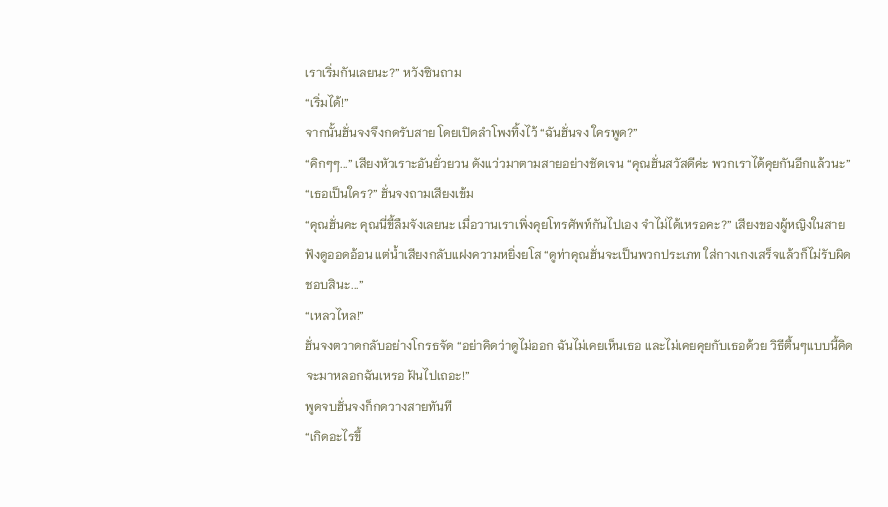เราเริ่มกันเลยนะ?” หวังซินถาม
“เริ่มได้!”
จากนั้นฮั่นจงจึงกดรับสาย โดยเปิดลำโพงทิ้งไว้ “ฉันฮั่นจง ใครพูด?”
“คิกๆๆ...” เสียงหัวเราะอันยั่วยวน ดังแว่วมาตามสายอย่างชัดเจน “คุณฮั่นสวัสดีค่ะ พวกเราได้คุยกันอีกแล้วนะ”
“เธอเป็นใคร?” ฮั่นจงถามเสียงเข้ม
“คุณฮั่นคะ คุณนี่ขี้ลืมจังเลยนะ เมื่อวานเราเพิ่งคุยโทรศัพท์กันไปเอง จำไม่ได้เหรอคะ?” เสียงของผู้หญิงในสายฟังดูออดอ้อน แต่น้ำเสียงกลับแฝงความหยิ่งยโส “ดูท่าคุณฮั่นจะเป็นพวกประเภท ใส่กางเกงเสร็จแล้วก็ไม่รับผิดชอบสินะ...”
“เหลวไหล!”
ฮั่นจงตวาดกลับอย่างโกรธจัด “อย่าคิดว่าดูไม่ออก ฉันไม่เคยเห็นเธอ และไม่เคยคุยกับเธอด้วย วิธีตื้นๆแบบนี้คิดจะมาหลอกฉันเหรอ ฝันไปเถอะ!”
พูดจบฮั่นจงก็กดวางสายทันที
“เกิดอะไรขึ้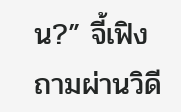น?” จี้เฟิงถามผ่านวิดี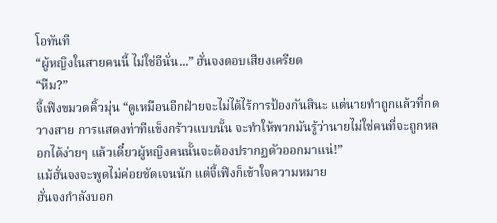โอทันที
“ผู้หญิงในสายคนนี้ ไม่ใช่อีนั่น...” ฮั่นจงตอบเสียงเครียด
“หืม?”
จี้เฟิงขมวดคิ้วมุ่น “ดูเหมือนอีกฝ่ายจะไม่ได้ไร้การป้องกันสินะ แต่นายทำถูกแล้วที่กดวางสาย การแสดงท่าทีแข็งกร้าวแบบนั้น จะทำให้พวกมันรู้ว่านายไม่ใช่คนที่จะถูกหลอกได้ง่ายๆ แล้วเดี๋ยวผู้หญิงคนนั้นจะต้องปรากฏตัวออกมาแน่!”
แม้ฮั่นจงจะพูดไม่ค่อยชัดเจนนัก แต่จี้เฟิงก็เข้าใจความหมาย
ฮั่นจงกำลังบอก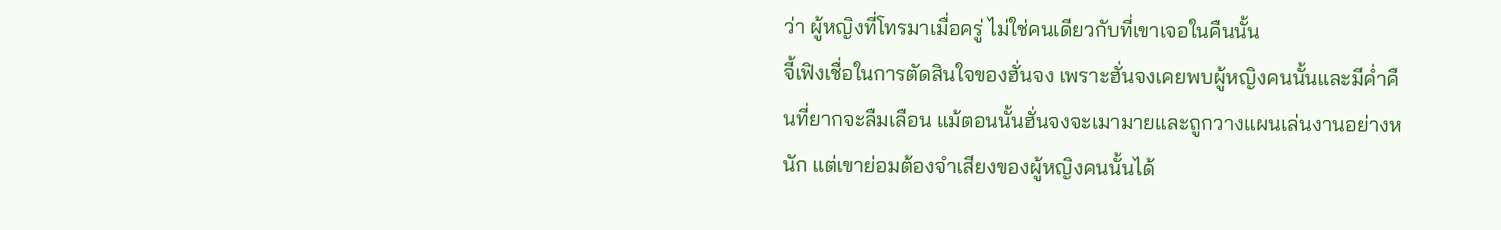ว่า ผู้หญิงที่โทรมาเมื่อครู่ ไม่ใช่คนเดียวกับที่เขาเจอในคืนนั้น
จี้เฟิงเชื่อในการตัดสินใจของฮั่นจง เพราะฮั่นจงเคยพบผู้หญิงคนนั้นและมีค่ำคืนที่ยากจะลืมเลือน แม้ตอนนั้นฮั่นจงจะเมามายและถูกวางแผนเล่นงานอย่างหนัก แต่เขาย่อมต้องจำเสียงของผู้หญิงคนนั้นได้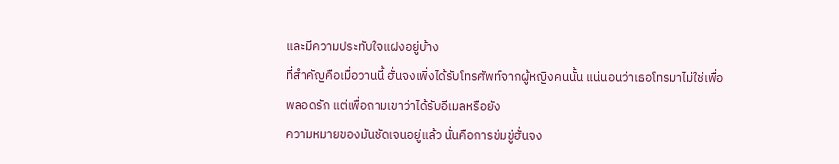และมีความประทับใจแฝงอยู่บ้าง
ที่สำคัญคือเมื่อวานนี้ ฮั่นจงเพิ่งได้รับโทรศัพท์จากผู้หญิงคนนั้น แน่นอนว่าเธอโทรมาไม่ใช่เพื่อพลอดรัก แต่เพื่อถามเขาว่าได้รับอีเมลหรือยัง
ความหมายของมันชัดเจนอยู่แล้ว นั่นคือการข่มขู่ฮั่นจง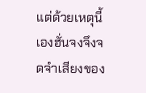แต่ด้วยเหตุนี้เองฮั่นจงจึงจดจำเสียงของ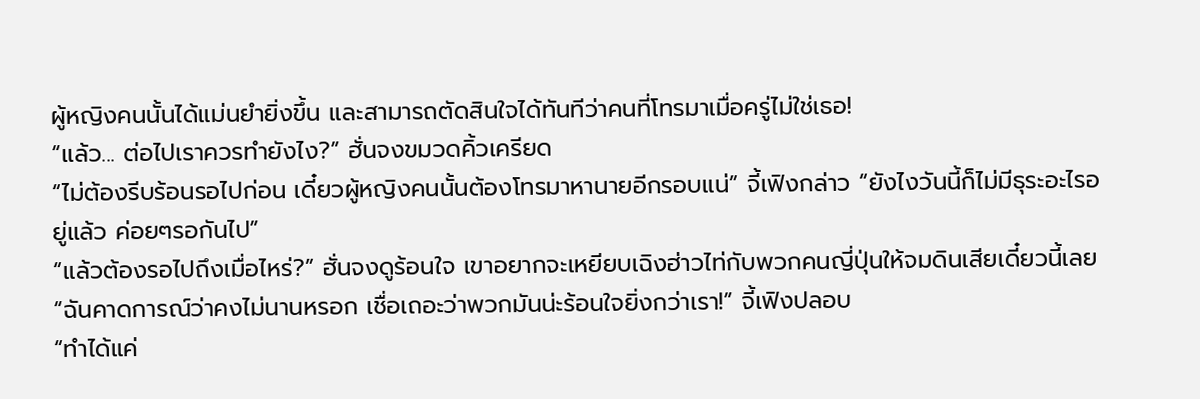ผู้หญิงคนนั้นได้แม่นยำยิ่งขึ้น และสามารถตัดสินใจได้ทันทีว่าคนที่โทรมาเมื่อครู่ไม่ใช่เธอ!
“แล้ว... ต่อไปเราควรทำยังไง?” ฮั่นจงขมวดคิ้วเครียด
“ไม่ต้องรีบร้อนรอไปก่อน เดี๋ยวผู้หญิงคนนั้นต้องโทรมาหานายอีกรอบแน่” จี้เฟิงกล่าว “ยังไงวันนี้ก็ไม่มีธุระอะไรอยู่แล้ว ค่อยๆรอกันไป”
“แล้วต้องรอไปถึงเมื่อไหร่?” ฮั่นจงดูร้อนใจ เขาอยากจะเหยียบเฉิงฮ่าวไท่กับพวกคนญี่ปุ่นให้จมดินเสียเดี๋ยวนี้เลย
“ฉันคาดการณ์ว่าคงไม่นานหรอก เชื่อเถอะว่าพวกมันน่ะร้อนใจยิ่งกว่าเรา!” จี้เฟิงปลอบ
“ทำได้แค่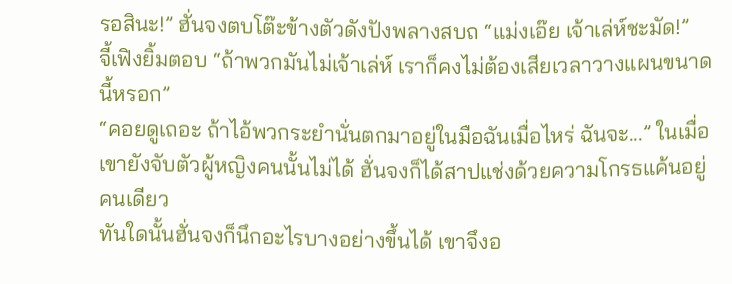รอสินะ!” ฮั่นจงตบโต๊ะข้างตัวดังปังพลางสบถ “แม่งเอ๊ย เจ้าเล่ห์ชะมัด!”
จี้เฟิงยิ้มตอบ “ถ้าพวกมันไม่เจ้าเล่ห์ เราก็คงไม่ต้องเสียเวลาวางแผนขนาดนี้หรอก”
“คอยดูเถอะ ถ้าไอ้พวกระยำนั่นตกมาอยู่ในมือฉันเมื่อไหร่ ฉันจะ...” ในเมื่อเขายังจับตัวผู้หญิงคนนั้นไม่ได้ ฮั่นจงก็ได้สาปแช่งด้วยความโกรธแค้นอยู่คนเดียว
ทันใดนั้นฮั่นจงก็นึกอะไรบางอย่างขึ้นได้ เขาจึงอ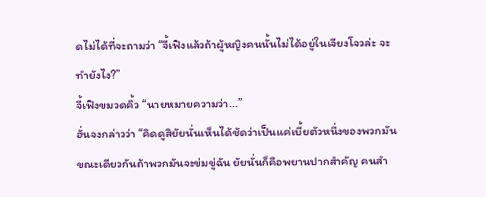ดไม่ได้ที่จะถามว่า “จี้เฟิงแล้วถ้าผู้หญิงคนนั้นไม่ได้อยู่ในเจียงโจวล่ะ จะทำยังไง?”
จี้เฟิงขมวดคิ้ว “นายหมายความว่า...”
ฮั่นจงกล่าวว่า “คิดดูสิยัยนั่นเห็นได้ชัดว่าเป็นแค่เบี้ยตัวหนึ่งของพวกมัน ขณะเดียวกันถ้าพวกมันจะข่มขู่ฉัน ยัยนั่นก็คือพยานปากสำคัญ คนสำ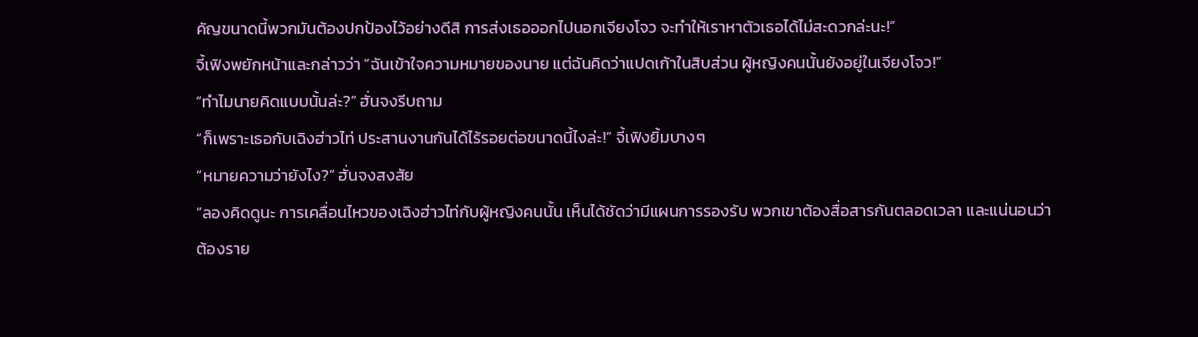คัญขนาดนี้พวกมันต้องปกป้องไว้อย่างดีสิ การส่งเธอออกไปนอกเจียงโจว จะทำให้เราหาตัวเธอได้ไม่สะดวกล่ะนะ!”
จี้เฟิงพยักหน้าและกล่าวว่า “ฉันเข้าใจความหมายของนาย แต่ฉันคิดว่าแปดเก้าในสิบส่วน ผู้หญิงคนนั้นยังอยู่ในเจียงโจว!”
“ทำไมนายคิดแบบนั้นล่ะ?” ฮั่นจงรีบถาม
“ก็เพราะเธอกับเฉิงฮ่าวไท่ ประสานงานกันได้ไร้รอยต่อขนาดนี้ไงล่ะ!” จี้เฟิงยิ้มบางๆ
“หมายความว่ายังไง?” ฮั่นจงสงสัย
“ลองคิดดูนะ การเคลื่อนไหวของเฉิงฮ่าวไท่กับผู้หญิงคนนั้น เห็นได้ชัดว่ามีแผนการรองรับ พวกเขาต้องสื่อสารกันตลอดเวลา และแน่นอนว่าต้องราย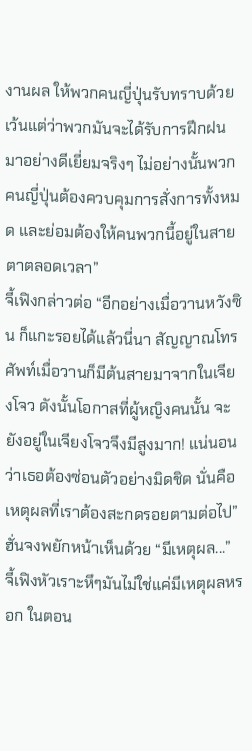งานผล ให้พวกคนญี่ปุ่นรับทราบด้วย เว้นแต่ว่าพวกมันจะได้รับการฝึกฝนมาอย่างดีเยี่ยมจริงๆ ไม่อย่างนั้นพวกคนญี่ปุ่นต้องควบคุมการสั่งการทั้งหมด และย่อมต้องให้คนพวกนี้อยู่ในสายตาตลอดเวลา”
จี้เฟิงกล่าวต่อ “อีกอย่างเมื่อวานหวังซิน ก็แกะรอยได้แล้วนี่นา สัญญาณโทรศัพท์เมื่อวานก็มีต้นสายมาจากในเจียงโจว ดังนั้นโอกาสที่ผู้หญิงคนนั้น จะยังอยู่ในเจียงโจวจึงมีสูงมาก! แน่นอนว่าเธอต้องซ่อนตัวอย่างมิดชิด นั่นคือเหตุผลที่เราต้องสะกดรอยตามต่อไป”
ฮั่นจงพยักหน้าเห็นด้วย “มีเหตุผล...”
จี้เฟิงหัวเราะหึๆมันไม่ใช่แค่มีเหตุผลหรอก ในตอน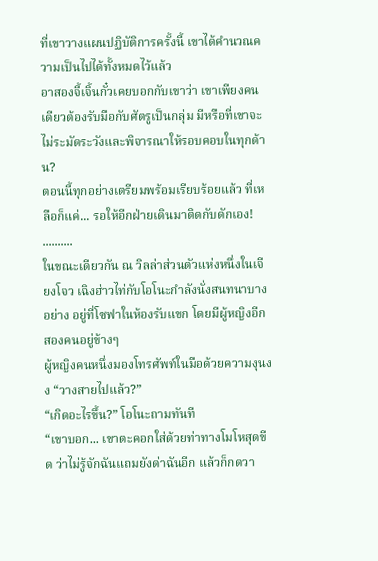ที่เขาวางแผนปฏิบัติการครั้งนี้ เขาได้คำนวณความเป็นไปได้ทั้งหมดไว้แล้ว
อาสองจี้เจิ้นกั๋วเคยบอกกับเขาว่า เขาเพียงคนเดียวต้องรับมือกับศัตรูเป็นกลุ่ม มีหรือที่เขาจะไม่ระมัดระวังและพิจารณาให้รอบคอบในทุกด้าน?
ตอนนี้ทุกอย่างเตรียมพร้อมเรียบร้อยแล้ว ที่เหลือก็แค่... รอให้อีกฝ่ายเดินมาติดกับดักเอง!
..........
ในขณะเดียวกัน ณ วิลล่าส่วนตัวแห่งหนึ่งในเจียงโจว เฉิงฮ่าวไท่กับโอโนะกำลังนั่งสนทนาบางอย่าง อยู่ที่โซฟาในห้องรับแขก โดยมีผู้หญิงอีกสองคนอยู่ข้างๆ
ผู้หญิงคนหนึ่งมองโทรศัพท์ในมือด้วยความงุนงง “วางสายไปแล้ว?”
“เกิดอะไรขึ้น?” โอโนะถามทันที
“เขาบอก... เขาตะคอกใส่ด้วยท่าทางโมโหสุดขีด ว่าไม่รู้จักฉันแถมยังด่าฉันอีก แล้วก็กดวา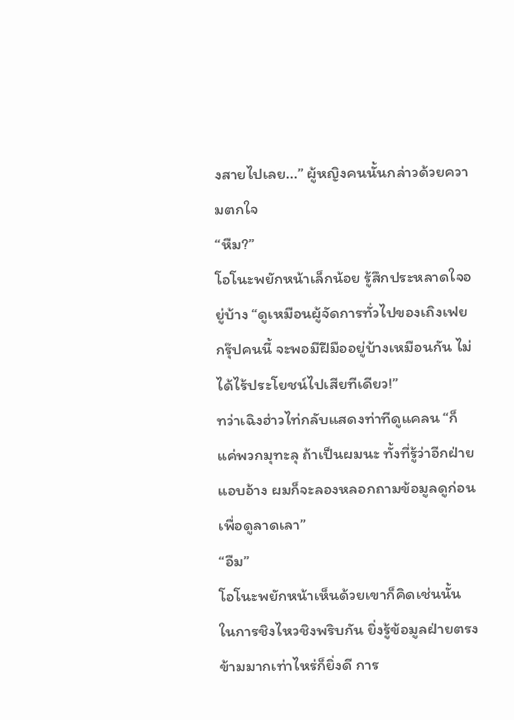งสายไปเลย...” ผู้หญิงคนนั้นกล่าวด้วยความตกใจ
“หืม?”
โอโนะพยักหน้าเล็กน้อย รู้สึกประหลาดใจอยู่บ้าง “ดูเหมือนผู้จัดการทั่วไปของเถิงเฟยกรุ๊ปคนนี้ จะพอมีฝีมืออยู่บ้างเหมือนกัน ไม่ได้ไร้ประโยชน์ไปเสียทีเดียว!”
ทว่าเฉิงฮ่าวไท่กลับแสดงท่าทีดูแคลน “ก็แค่พวกมุทะลุ ถ้าเป็นผมนะ ทั้งที่รู้ว่าอีกฝ่ายแอบอ้าง ผมก็จะลองหลอกถามข้อมูลดูก่อนเพื่อดูลาดเลา”
“อืม”
โอโนะพยักหน้าเห็นด้วยเขาก็คิดเช่นนั้น ในการชิงไหวชิงพริบกัน ยิ่งรู้ข้อมูลฝ่ายตรงข้ามมากเท่าไหร่ก็ยิ่งดี การ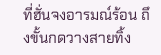ที่ฮั่นจงอารมณ์ร้อน ถึงขั้นกดวางสายทิ้ง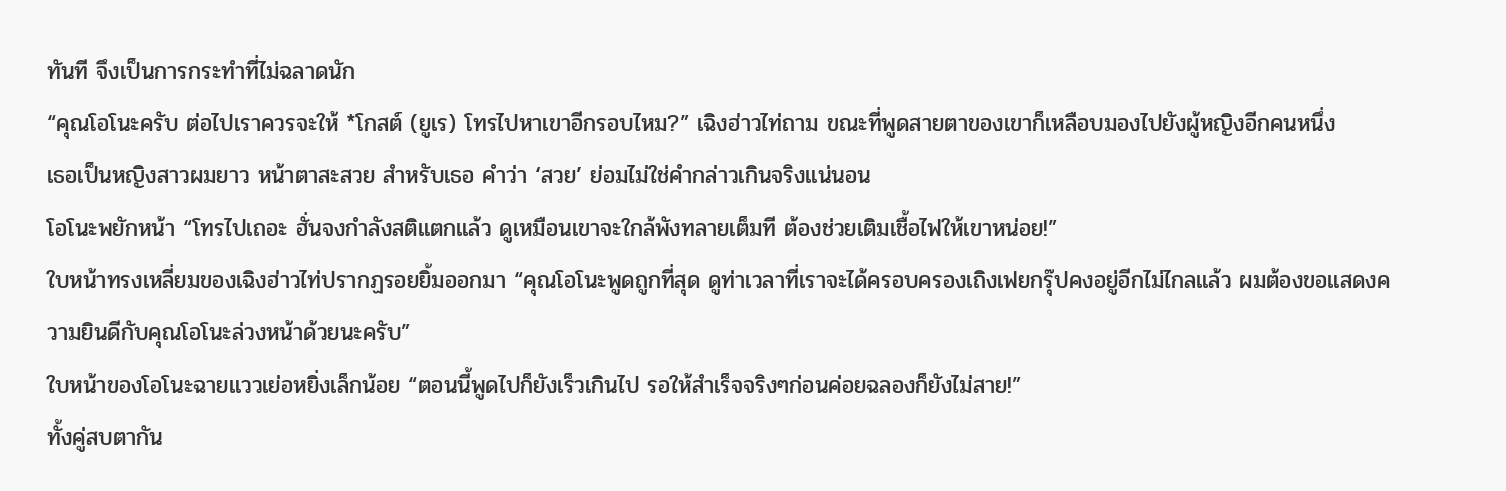ทันที จึงเป็นการกระทำที่ไม่ฉลาดนัก
“คุณโอโนะครับ ต่อไปเราควรจะให้ *โกสต์ (ยูเร) โทรไปหาเขาอีกรอบไหม?” เฉิงฮ่าวไท่ถาม ขณะที่พูดสายตาของเขาก็เหลือบมองไปยังผู้หญิงอีกคนหนึ่ง
เธอเป็นหญิงสาวผมยาว หน้าตาสะสวย สำหรับเธอ คำว่า ‘สวย’ ย่อมไม่ใช่คำกล่าวเกินจริงแน่นอน
โอโนะพยักหน้า “โทรไปเถอะ ฮั่นจงกำลังสติแตกแล้ว ดูเหมือนเขาจะใกล้พังทลายเต็มที ต้องช่วยเติมเชื้อไฟให้เขาหน่อย!”
ใบหน้าทรงเหลี่ยมของเฉิงฮ่าวไท่ปรากฏรอยยิ้มออกมา “คุณโอโนะพูดถูกที่สุด ดูท่าเวลาที่เราจะได้ครอบครองเถิงเฟยกรุ๊ปคงอยู่อีกไม่ไกลแล้ว ผมต้องขอแสดงความยินดีกับคุณโอโนะล่วงหน้าด้วยนะครับ”
ใบหน้าของโอโนะฉายแววเย่อหยิ่งเล็กน้อย “ตอนนี้พูดไปก็ยังเร็วเกินไป รอให้สำเร็จจริงๆก่อนค่อยฉลองก็ยังไม่สาย!”
ทั้งคู่สบตากัน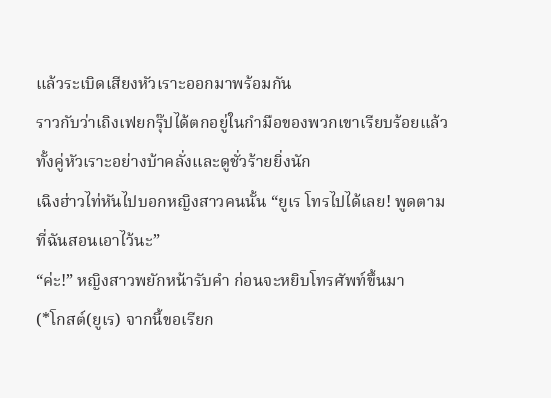แล้วระเบิดเสียงหัวเราะออกมาพร้อมกัน
ราวกับว่าเถิงเฟยกรุ๊ปได้ตกอยู่ในกำมือของพวกเขาเรียบร้อยแล้ว ทั้งคู่หัวเราะอย่างบ้าคลั่งและดูชั่วร้ายยิ่งนัก
เฉิงฮ่าวไท่หันไปบอกหญิงสาวคนนั้น “ยูเร โทรไปได้เลย! พูดตามที่ฉันสอนเอาไว้นะ”
“ค่ะ!” หญิงสาวพยักหน้ารับคำ ก่อนจะหยิบโทรศัพท์ขึ้นมา
(*โกสต์(ยูเร) จากนี้ขอเรียก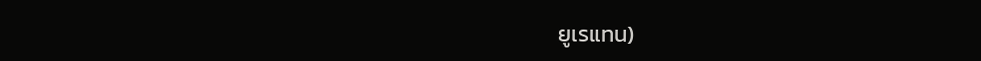ยูเรแทน)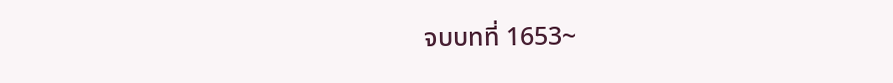จบบทที่ 1653~